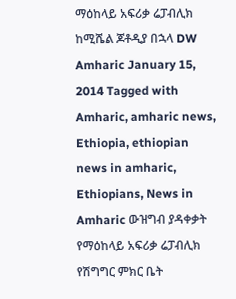ማዕከላይ አፍሪቃ ሬፓብሊክ ከሚሼል ጆቶዲያ በኋላ DW Amharic January 15, 2014 Tagged with Amharic, amharic news, Ethiopia, ethiopian news in amharic, Ethiopians, News in Amharic ውዝግብ ያዳቀቃት የማዕከላይ አፍሪቃ ሬፓብሊክ የሽግግር ምክር ቤት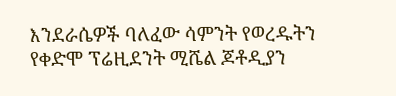እንደራሴዎች ባለፈው ሳምንት የወረዱትን የቀድሞ ፕሬዚደንት ሚሼል ጆቶዲያን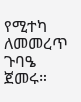የሚተካ ለመመረጥ ጉባዔ ጀመሩ።